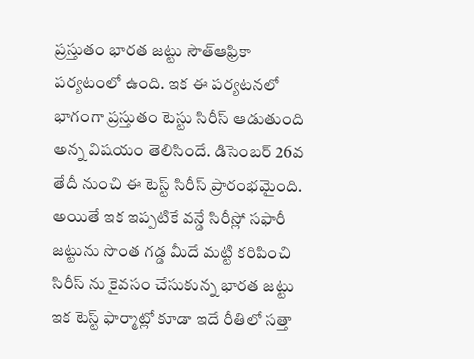ప్రస్తుతం భారత జట్టు సౌత్ఆఫ్రికా పర్యటంలో ఉంది. ఇక ఈ పర్యటనలో భాగంగా ప్రస్తుతం టెస్టు సిరీస్ ఆడుతుంది అన్న విషయం తెలిసిందే. డిసెంబర్ 26వ తేదీ నుంచి ఈ టెస్ట్ సిరీస్ ప్రారంభమైంది. అయితే ఇక ఇప్పటికే వన్డే సిరీస్లో సఫారీ జట్టును సొంత గడ్డ మీదే మట్టి కరిపించి సిరీస్ ను కైవసం చేసుకున్న భారత జట్టు ఇక టెస్ట్ ఫార్మాట్లో కూడా ఇదే రీతిలో సత్తా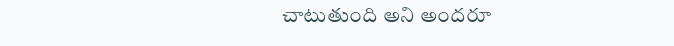చాటుతుంది అని అందరూ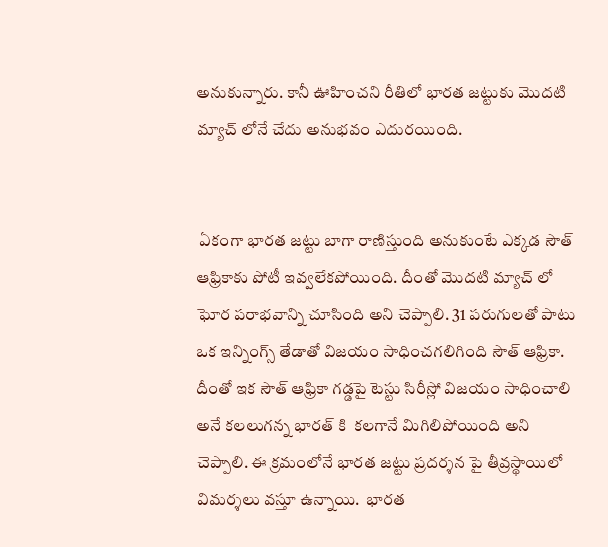అనుకున్నారు. కానీ ఊహించని రీతిలో భారత జట్టుకు మొదటి మ్యాచ్ లోనే చేదు అనుభవం ఎదురయింది.


 ఏకంగా భారత జట్టు బాగా రాణిస్తుంది అనుకుంటే ఎక్కడ సౌత్ ఆఫ్రికాకు పోటీ ఇవ్వలేకపోయింది. దీంతో మొదటి మ్యాచ్ లో ఘోర పరాభవాన్ని చూసింది అని చెప్పాలి. 31 పరుగులతో పాటు ఒక ఇన్నింగ్స్ తేడాతో విజయం సాధించగలిగింది సౌత్ ఆఫ్రికా. దీంతో ఇక సౌత్ ఆఫ్రికా గడ్డపై టెస్టు సిరీస్లో విజయం సాధించాలి అనే కలలుగన్న భారత్ కి  కలగానే మిగిలిపోయింది అని చెప్పాలి. ఈ క్రమంలోనే భారత జట్టు ప్రదర్శన పై తీవ్రస్థాయిలో విమర్శలు వస్తూ ఉన్నాయి.  భారత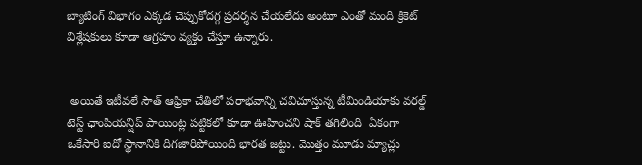బ్యాటింగ్ విభాగం ఎక్కడ చెప్పుకోదగ్గ ప్రదర్శన చేయలేదు అంటూ ఎంతో మంది క్రికెట్ విశ్లేషకులు కూడా ఆగ్రహం వ్యక్తం చేస్తూ ఉన్నారు.


 అయితే ఇటీవలే సౌత్ ఆఫ్రికా చేతిలో పరాభవాన్ని చవిచూస్తున్న టీమిండియాకు వరల్డ్ టెస్ట్ ఛాంపియన్షిప్ పాయింట్ల పట్టికలో కూడా ఊహించని షాక్ తగిలింది  ఏకంగా ఒకేసారి ఐదో స్థానానికి దిగజారిపోయింది భారత జట్టు. మొత్తం మూడు మ్యాచ్లు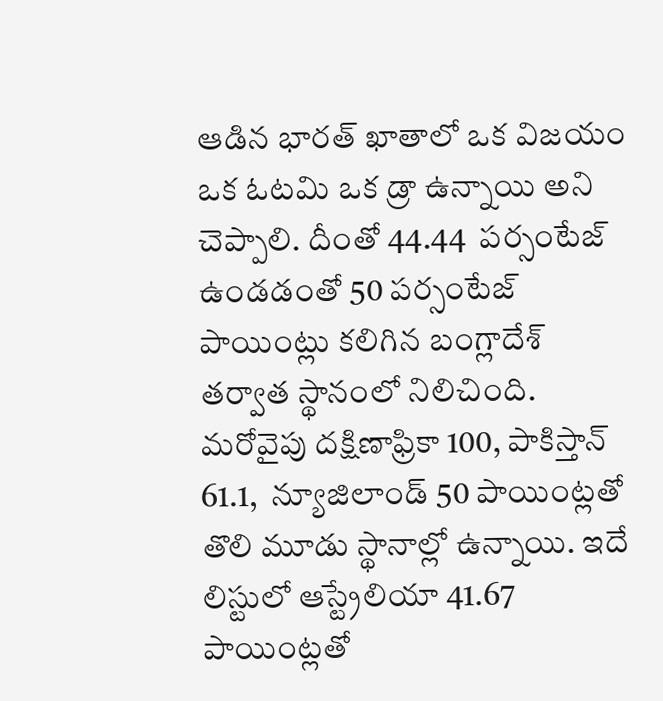ఆడిన భారత్ ఖాతాలో ఒక విజయం ఒక ఓటమి ఒక డ్రా ఉన్నాయి అని చెప్పాలి. దీంతో 44.44  పర్సంటేజ్ ఉండడంతో 50 పర్సంటేజ్ పాయింట్లు కలిగిన బంగ్లాదేశ్ తర్వాత స్థానంలో నిలిచింది. మరోవైపు దక్షిణాఫ్రికా 100, పాకిస్తాన్ 61.1,  న్యూజిలాండ్ 50 పాయింట్లతో తొలి మూడు స్థానాల్లో ఉన్నాయి. ఇదే లిస్టులో ఆస్ట్రేలియా 41.67 పాయింట్లతో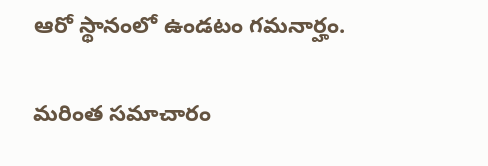ఆరో స్థానంలో ఉండటం గమనార్హం.

మరింత సమాచారం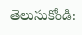తెలుసుకోండి: